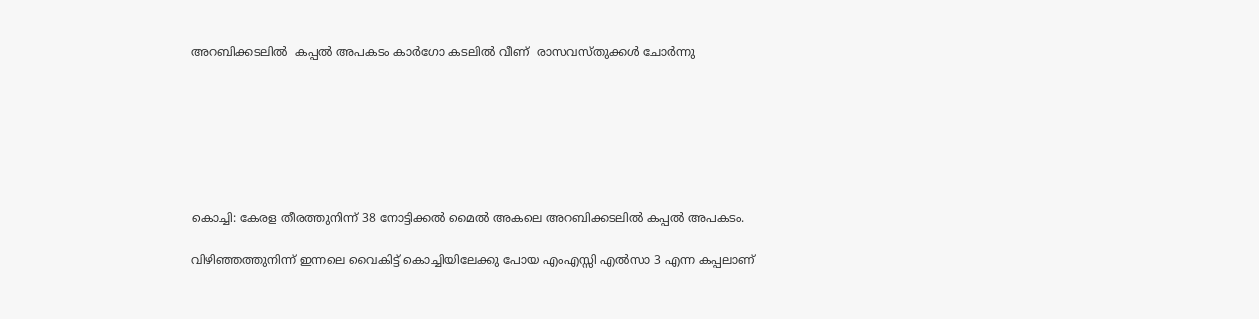അറബിക്കടലിൽ  കപ്പൽ അപകടം കാർഗോ കടലിൽ വീണ്  രാസവസ്തുക്കൾ ചോർന്നു







കൊച്ചി: കേരള തീരത്തുനിന്ന് 38 നോട്ടിക്കൽ മൈൽ അകലെ അറബിക്കടലിൽ കപ്പൽ അപകടം.

വിഴിഞ്ഞത്തുനിന്ന് ഇന്നലെ വൈകിട്ട് കൊച്ചിയിലേക്കു പോയ എംഎസ്സി എൽസാ 3 എന്ന കപ്പലാണ്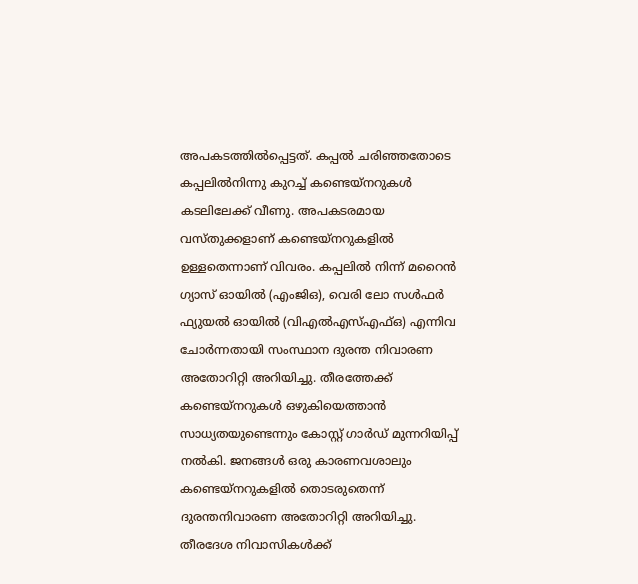അപകടത്തിൽപ്പെട്ടത്. കപ്പൽ ചരിഞ്ഞതോടെ കപ്പലിൽനിന്നു കുറച്ച് കണ്ടെയ്‌നറുകൾ കടലിലേക്ക് വീണു. അപകടരമായ വസ്തുക്കളാണ് കണ്ടെയ്നറുകളിൽ ഉള്ളതെന്നാണ് വിവരം. കപ്പലിൽ നിന്ന് മറൈൻ ഗ്യാസ് ഓയിൽ (എംജിഒ), വെരി ലോ സൾഫർ ഫ്യുയൽ ഓയിൽ (വിഎൽഎസ്എഫ്ഒ) എന്നിവ ചോർന്നതായി സംസ്ഥാന ദുരന്ത നിവാരണ അതോറിറ്റി അറിയിച്ചു. തീരത്തേക്ക് കണ്ടെയ്നറുകൾ ഒഴുകിയെത്താൻ സാധ്യതയുണ്ടെന്നും കോസ്റ്റ് ഗാർഡ് മുന്നറിയിപ്പ് നൽകി. ജനങ്ങൾ ഒരു കാരണവശാലും കണ്ടെയ്നറുകളിൽ തൊടരുതെന്ന് ദുരന്തനിവാരണ അതോറിറ്റി അറിയിച്ചു. തീരദേശ നിവാസികൾക്ക്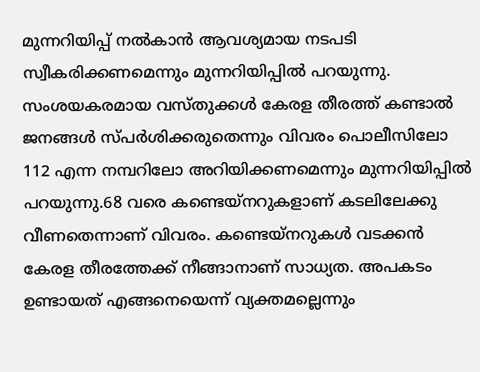മുന്നറിയിപ്പ് നൽകാൻ ആവശ്യമായ നടപടി സ്വീകരിക്കണമെന്നും മുന്നറിയിപ്പിൽ പറയുന്നു. സംശയകരമായ വസ്തുക്കൾ കേരള തീരത്ത് കണ്ടാൽ ജനങ്ങൾ സ്പർശിക്കരുതെന്നും വിവരം പൊലീസിലോ 112 എന്ന നമ്പറിലോ അറിയിക്കണമെന്നും മുന്നറിയിപ്പിൽ പറയുന്നു.68 വരെ കണ്ടെയ്നറുകളാണ് കടലിലേക്കു വീണതെന്നാണ് വിവരം. കണ്ടെയ്നറുകൾ വടക്കൻ കേരള തീരത്തേക്ക് നീങ്ങാനാണ് സാധ്യത. അപകടം ഉണ്ടായത് എങ്ങനെയെന്ന് വ്യക്തമല്ലെന്നും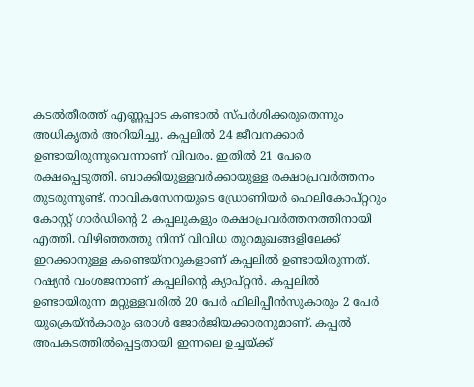കടൽതീരത്ത് എണ്ണപ്പാട കണ്ടാൽ സ്പർശിക്കരുതെന്നും അധികൃതർ അറിയിച്ചു. കപ്പലിൽ 24 ജീവനക്കാർ ഉണ്ടായിരുന്നുവെന്നാണ് വിവരം. ഇതിൽ 21 പേരെ രക്ഷപ്പെടുത്തി. ബാക്കിയുള്ളവർക്കായുള്ള രക്ഷാപ്രവർത്തനം തുടരുന്നുണ്ട്. നാവികസേനയുടെ ഡ്രോണിയർ ഹെലികോപ്റ്ററും കോസ്റ്റ് ഗാർഡിന്റെ 2 കപ്പലുകളും രക്ഷാപ്രവർത്തനത്തിനായി എത്തി. വിഴിഞ്ഞത്തു നിന്ന് വിവിധ തുറമുഖങ്ങളിലേക്ക് ഇറക്കാനുള്ള കണ്ടെയ്നറുകളാണ് കപ്പലിൽ ഉണ്ടായിരുന്നത്. റഷ്യൻ വംശജനാണ് കപ്പലിന്റെ ക്യാപ്റ്റൻ. കപ്പലിൽ ഉണ്ടായിരുന്ന മറ്റുള്ളവരിൽ 20 പേർ ഫിലിപ്പീൻസുകാരും 2 പേർ യുക്രെയ്ൻകാരും ഒരാൾ ജോർജിയക്കാരനുമാണ്. കപ്പൽ അപകടത്തിൽപ്പെട്ടതായി ഇന്നലെ ഉച്ചയ്ക്ക്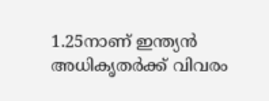1.25നാണ് ഇന്ത്യൻ അധികൃതർക്ക് വിവരം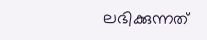ലഭിക്കുന്നത്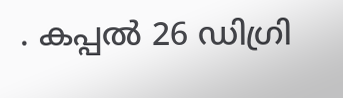. കപ്പൽ 26 ഡിഗ്രി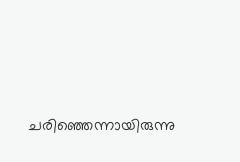ചരിഞ്ഞെന്നായിരുന്നു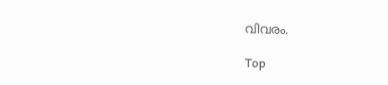വിവരം.

Top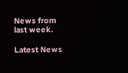News from last week.

Latest News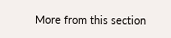More from this section